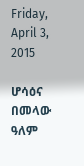Friday, April 3, 2015

ሆሳዕና በመላው ዓለም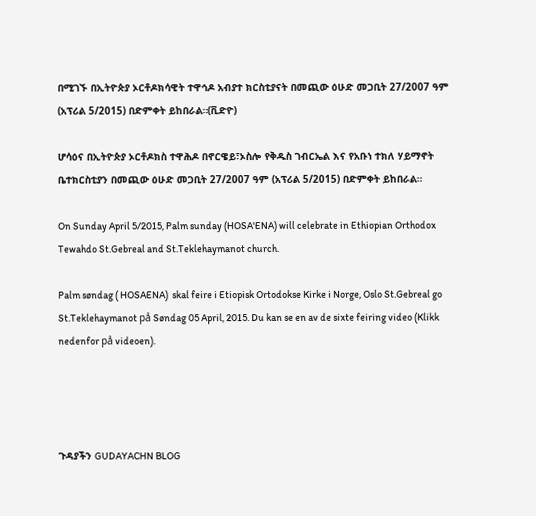በሚገኙ በኢትዮጵያ ኦርቶዶክሳዊት ተዋኅዶ አብያተ ክርስቲያናት በመጪው ዕሁድ መጋቢት 27/2007 ዓም (አፕሪል 5/2015) በድምቀት ይከበራል።(ቪድዮ)

ሆሳዕና በኢትዮጵያ ኦርቶዶክስ ተዋሕዶ በኖርዌይ፣ኦስሎ የቅዱስ ገብርኤል እና የአቡነ ተክለ ሃይማኖት ቤተክርስቲያን በመጪው ዕሁድ መጋቢት 27/2007 ዓም (አፕሪል 5/2015) በድምቀት ይከበራል።

On Sunday April 5/2015, Palm sunday (HOSA'ENA) will celebrate in Ethiopian Orthodox Tewahdo St.Gebreal and St.Teklehaymanot church.

Palm søndag ( HOSAENA)  skal feire i Etiopisk Ortodokse Kirke i Norge, Oslo St.Gebreal go St.Teklehaymanot på Søndag 05 April, 2015. Du kan se en av de sixte feiring video (Klikk nedenfor på videoen).




ጉዳያችን GUDAYACHN BLOG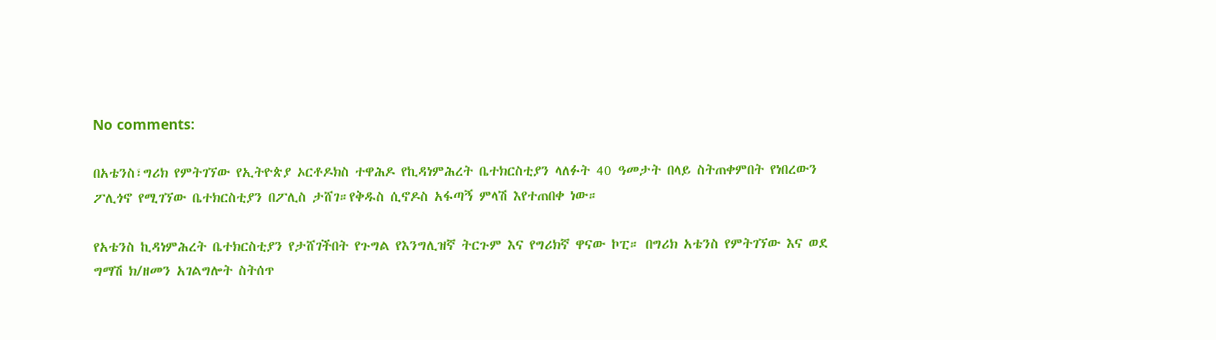No comments:

በአቴንስ፣ግሪክ የምትገኘው የኢትዮጵያ ኦርቶዶክስ ተዋሕዶ የኪዳነምሕረት ቤተክርስቲያን ላለፉት 40 ዓመታት በላይ ስትጠቀምበት የነበረውን ፖሊጎኖ የሚገኘው ቤተክርስቲያን በፖሊስ ታሸገ።የቅዱስ ሲኖዶስ አፋጣኝ ምላሽ እየተጠበቀ ነው።

የአቴንስ ኪዳነምሕረት ቤተክርስቲያን የታሸገችበት የጉግል የእንግሊዝኛ ትርጉም እና የግሪክኛ ዋናው ኮፒ። በግሪክ አቴንስ የምትገኘው እና ወደ ግማሽ ክ/ዘመን አገልግሎት ስትሰጥ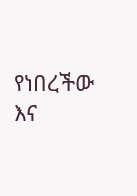የነበረችው እና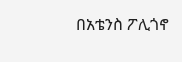በአቴንስ ፖሊጎኖ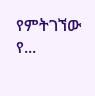የምትገኘው የ...